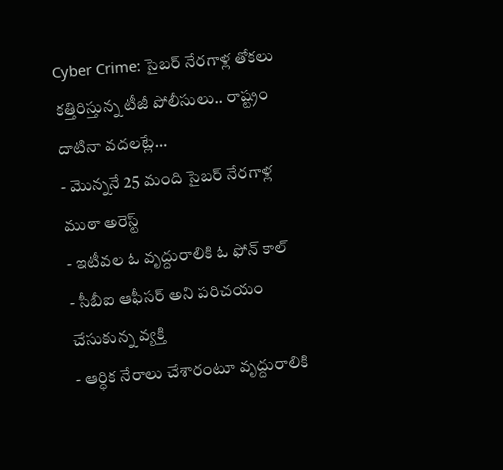Cyber Crime: సైబర్ నేరగాళ్ల తోకలు కత్తిరిస్తున్న టీజీ పోలీసులు.. రాష్ట్రం దాటినా వదలట్లే…
- మొన్ననే 25 మంది సైబర్ నేరగాళ్ల ముఠా అరెస్ట్
- ఇటీవల ఓ వృద్దురాలికి ఓ ఫోన్ కాల్
- సీబీఐ ఆఫీసర్ అని పరిచయం చేసుకున్న వ్యక్తి
- ఆర్ధిక నేరాలు చేశారంటూ వృద్దురాలికి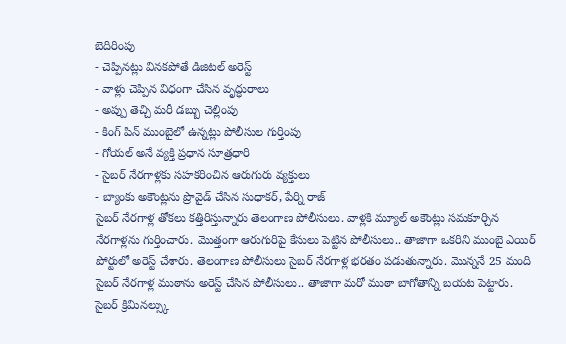బెదిరింపు
- చెప్పినట్లు వినకపోతే డిజిటల్ అరెస్ట్
- వాళ్లు చెప్పిన విధంగా చేసిన వృద్ధురాలు
- అప్పు తెచ్చి మరీ డబ్బు చెల్లింపు
- కింగ్ పిన్ ముంబైలో ఉన్నట్లు పోలీసుల గుర్తింపు
- గోయల్ అనే వ్యక్తి ప్రధాన సూత్రధారి
- సైబర్ నేరగాళ్లకు సహకరించిన ఆరుగురు వ్యక్తులు
- బ్యాంకు అకౌంట్లను ప్రొవైడ్ చేసిన సుధాకర్, పేర్ని రాజ్
సైబర్ నేరగాళ్ల తోకలు కత్తిరిస్తున్నారు తెలంగాణ పోలీసులు. వాళ్లకి మ్యూల్ అకౌంట్లు సమకూర్చిన నేరగాళ్లను గుర్తించారు. మొత్తంగా ఆరుగురిపై కేసులు పెట్టిన పోలీసులు.. తాజాగా ఒకరిని ముంబై ఎయిర్ పోర్టులో అరెస్ట్ చేశారు. తెలంగాణ పోలీసులు సైబర్ నేరగాళ్ల భరతం పడుతున్నారు. మొన్ననే 25 మంది సైబర్ నేరగాళ్ల ముఠాను అరెస్ట్ చేసిన పోలీసులు.. తాజాగా మరో ముఠా బాగోతాన్ని బయట పెట్టారు. సైబర్ క్రిమినల్స్కు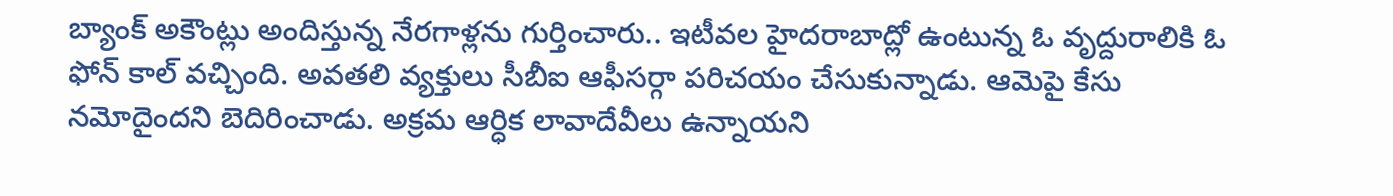బ్యాంక్ అకౌంట్లు అందిస్తున్న నేరగాళ్లను గుర్తించారు.. ఇటీవల హైదరాబాద్లో ఉంటున్న ఓ వృద్దురాలికి ఓ ఫోన్ కాల్ వచ్చింది. అవతలి వ్యక్తులు సీబీఐ ఆఫీసర్గా పరిచయం చేసుకున్నాడు. ఆమెపై కేసు నమోదైందని బెదిరించాడు. అక్రమ ఆర్ధిక లావాదేవీలు ఉన్నాయని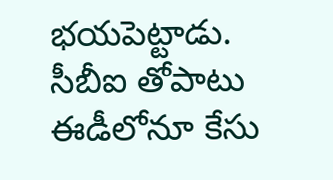భయపెట్టాడు. సీబీఐ తోపాటు ఈడీలోనూ కేసు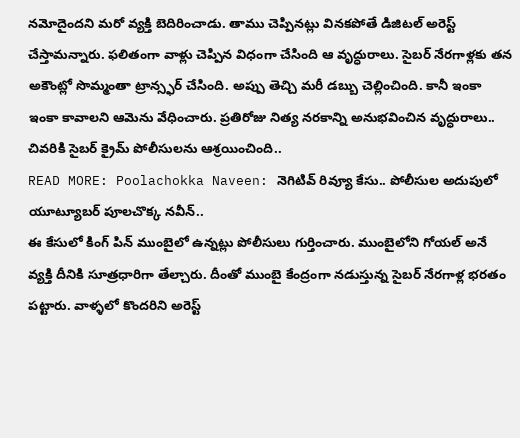నమోదైందని మరో వ్యక్తి బెదిరించాడు. తాము చెప్పినట్లు వినకపోతే డిజిటల్ అరెస్ట్ చేస్తామన్నారు. ఫలితంగా వాళ్లు చెప్పిన విధంగా చేసింది ఆ వృద్ధురాలు. సైబర్ నేరగాళ్లకు తన అకౌంట్లో సొమ్మంతా ట్రాన్స్ఫర్ చేసింది. అప్పు తెచ్చి మరీ డబ్బు చెల్లించింది. కానీ ఇంకా ఇంకా కావాలని ఆమెను వేధించారు. ప్రతిరోజు నిత్య నరకాన్ని అనుభవించిన వృద్ధురాలు.. చివరికి సైబర్ క్రైమ్ పోలీసులను ఆశ్రయించింది..
READ MORE: Poolachokka Naveen: నెగిటివ్ రివ్యూ కేసు.. పోలీసుల అదుపులో యూట్యూబర్ పూలచొక్క నవీన్..
ఈ కేసులో కింగ్ పిన్ ముంబైలో ఉన్నట్లు పోలీసులు గుర్తించారు. ముంబైలోని గోయల్ అనే వ్యక్తి దీనికి సూత్రధారిగా తేల్చారు. దీంతో ముంబై కేంద్రంగా నడుస్తున్న సైబర్ నేరగాళ్ల భరతం పట్టారు. వాళ్ళలో కొందరిని అరెస్ట్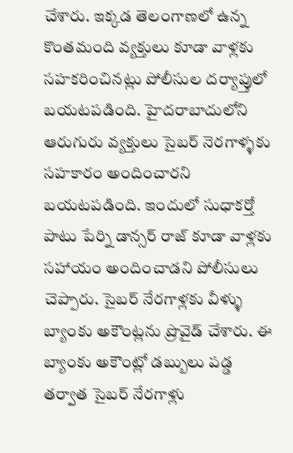చేశారు. ఇక్కడ తెలంగాణలో ఉన్న కొంతమంది వ్యక్తులు కూడా వాళ్లకు సహకరించినట్లు పోలీసుల దర్యాప్తులో బయటపడింది. హైదరాబాదులోని ఆరుగురు వ్యక్తులు సైబర్ నెరగాళ్ళకు సహకారం అందించారని బయటపడింది. ఇందులో సుధాకర్తో పాటు పేర్ని డాన్సర్ రాజ్ కూడా వాళ్లకు సహాయం అందించాడని పోలీసులు చెప్పారు. సైబర్ నేరగాళ్లకు వీళ్ళు బ్యాంకు అకౌంట్లను ప్రొవైడ్ చేశారు. ఈ బ్యాంకు అకౌంట్లో డబ్బులు పడ్డ తర్వాత సైబర్ నేరగాళ్లు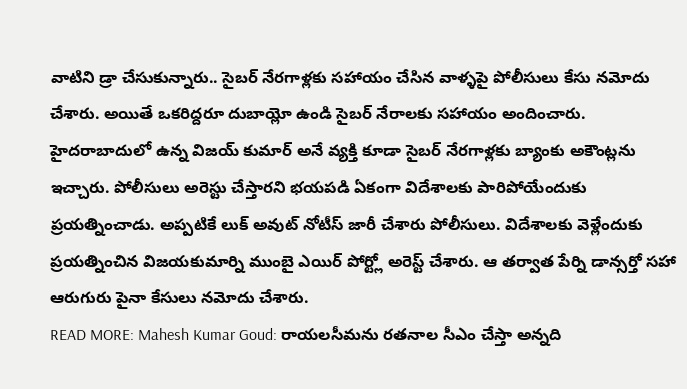వాటిని డ్రా చేసుకున్నారు.. సైబర్ నేరగాళ్లకు సహాయం చేసిన వాళ్ళపై పోలీసులు కేసు నమోదు చేశారు. అయితే ఒకరిద్దరూ దుబాయ్లో ఉండి సైబర్ నేరాలకు సహాయం అందించారు. హైదరాబాదులో ఉన్న విజయ్ కుమార్ అనే వ్యక్తి కూడా సైబర్ నేరగాళ్లకు బ్యాంకు అకౌంట్లను ఇచ్చారు. పోలీసులు అరెస్టు చేస్తారని భయపడి ఏకంగా విదేశాలకు పారిపోయేందుకు ప్రయత్నించాడు. అప్పటికే లుక్ అవుట్ నోటీస్ జారీ చేశారు పోలీసులు. విదేశాలకు వెళ్లేందుకు ప్రయత్నించిన విజయకుమార్ని ముంబై ఎయిర్ పోర్ట్లో అరెస్ట్ చేశారు. ఆ తర్వాత పేర్ని డాన్సర్తో సహా ఆరుగురు పైనా కేసులు నమోదు చేశారు.
READ MORE: Mahesh Kumar Goud: రాయలసీమను రతనాల సీఎం చేస్తా అన్నది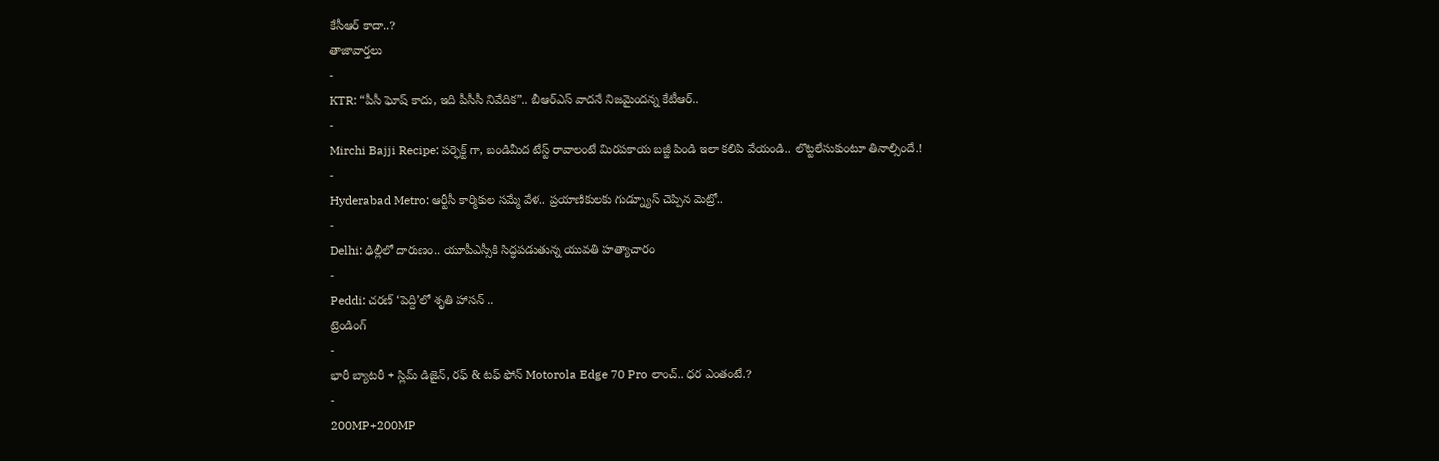కేసీఆర్ కాదా..?
తాజావార్తలు
-
KTR: “పీసీ ఘోష్ కాదు, ఇది పీసీసీ నివేదిక”.. బీఆర్ఎస్ వాదనే నిజమైందన్న కేటీఆర్..
-
Mirchi Bajji Recipe: పర్ఫెక్ట్ గా, బండిమీద టేస్ట్ రావాలంటే మిరపకాయ బజ్జీ పిండి ఇలా కలిపి వేయండి.. లొట్టలేసుకుంటూ తినాల్సిందే.!
-
Hyderabad Metro: ఆర్టీసీ కార్మికుల సమ్మే వేళ.. ప్రయాణికులకు గుడ్న్యూస్ చెప్పిన మెట్రో..
-
Delhi: ఢిల్లీలో దారుణం.. యూపీఎస్సీకి సిద్ధపడుతున్న యువతి హత్యాచారం
-
Peddi: చరణ్ ‘పెద్ది’లో శృతి హాసన్ ..
ట్రెండింగ్
-
భారీ బ్యాటరీ + స్లిమ్ డిజైన్, రఫ్ & టఫ్ ఫోన్ Motorola Edge 70 Pro లాంచ్.. ధర ఎంతంటే.?
-
200MP+200MP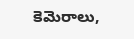కెమెరాలు,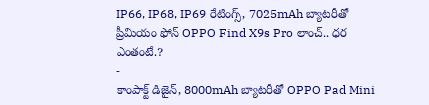IP66, IP68, IP69 రేటింగ్స్, 7025mAh బ్యాటరీతో ప్రీమియం ఫోన్ OPPO Find X9s Pro లాంచ్.. ధర ఎంతంటే.?
-
కాంపాక్ట్ డిజైన్, 8000mAh బ్యాటరీతో OPPO Pad Mini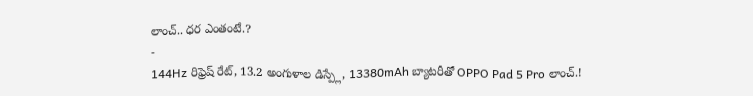లాంచ్.. ధర ఎంతంటే.?
-
144Hz రిఫ్రెష్ రేట్, 13.2 అంగుళాల డిస్ప్లే, 13380mAh బ్యాటరీతో OPPO Pad 5 Pro లాంచ్.!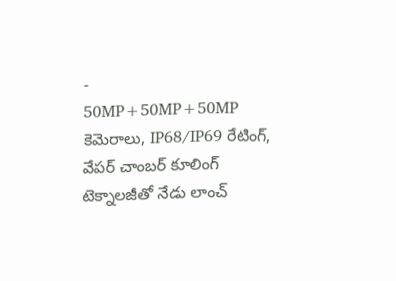-
50MP+50MP+50MP కెమెరాలు, IP68/IP69 రేటింగ్, వేపర్ చాంబర్ కూలింగ్ టెక్నాలజీతో నేడు లాంచ్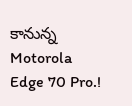కానున్న Motorola Edge 70 Pro.!